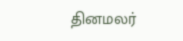தினமலர்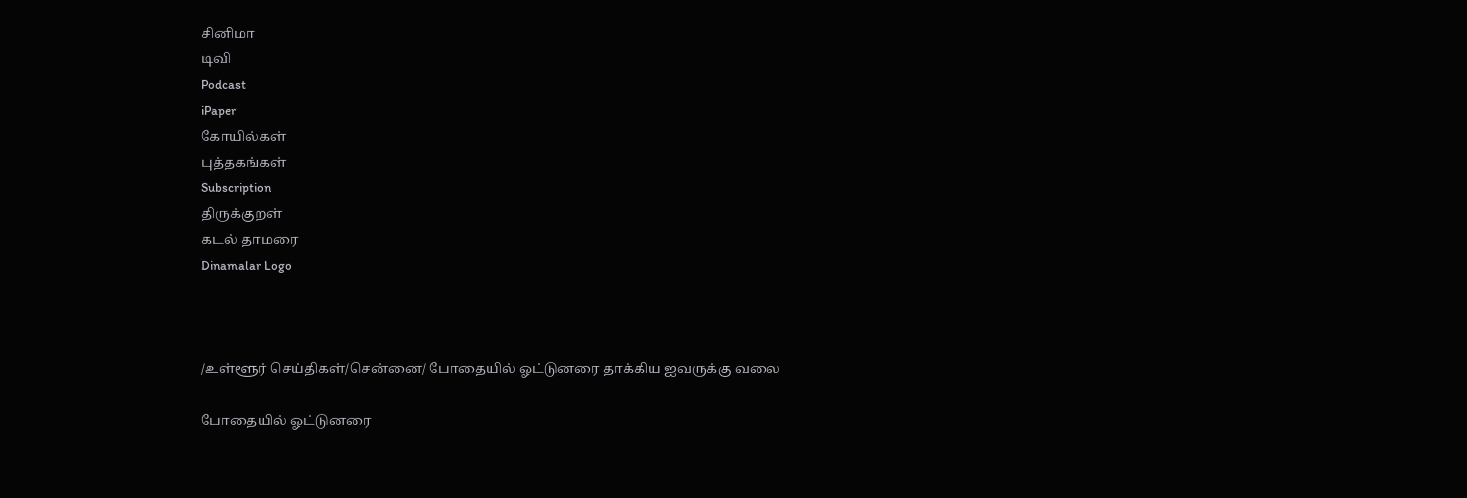சினிமா
டிவி
Podcast
iPaper
கோயில்கள்
புத்தகங்கள்
Subscription
திருக்குறள்
கடல் தாமரை
Dinamalar Logo



/உள்ளூர் செய்திகள்/சென்னை/ போதையில் ஓட்டுனரை தாக்கிய ஐவருக்கு வலை

போதையில் ஓட்டுனரை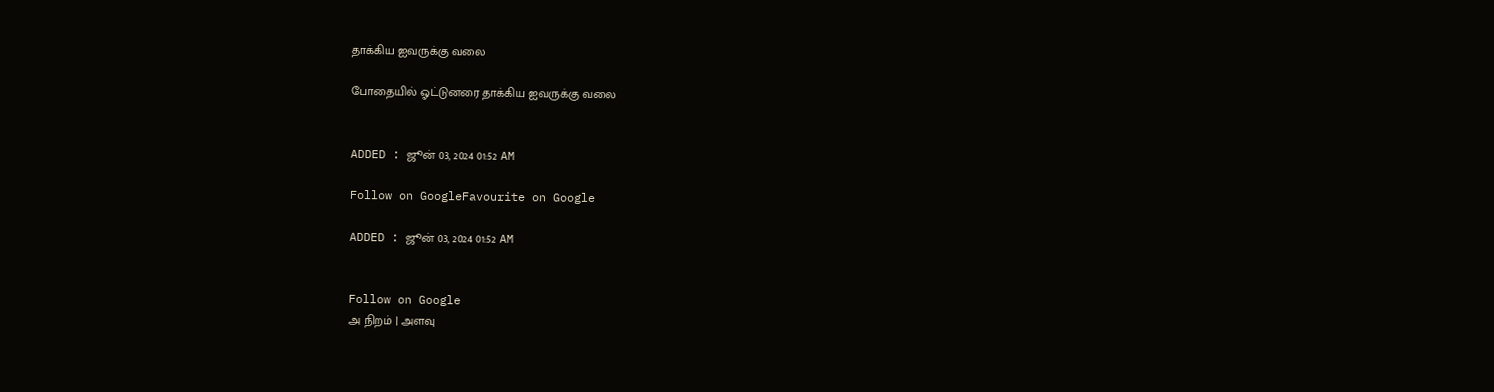தாக்கிய ஐவருக்கு வலை

போதையில் ஓட்டுனரை தாக்கிய ஐவருக்கு வலை


ADDED : ஜூன் 03, 2024 01:52 AM

Follow on GoogleFavourite on Google

ADDED : ஜூன் 03, 2024 01:52 AM


Follow on Google
அ நிறம் | அளவு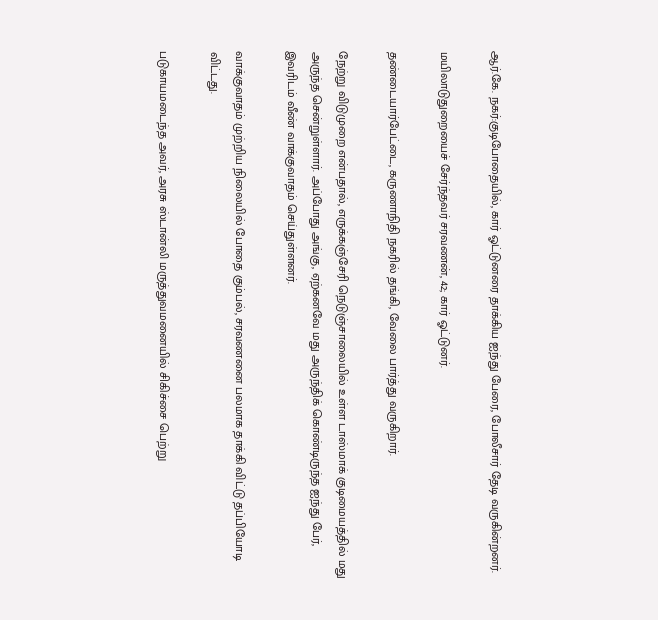ஆர்.கே. நகர்:குடிபோதையில், கார் ஓட்டுனரை தாக்கிய ஐந்து பேரை, போலீசார் தேடி வருகின்றனர்.

மயிலாடுதுறையைச் சேர்ந்தவர் சரவணன், 42; கார் ஓட்டுனர்.

தண்டையார்பேட்டை, கருணாநிதி நகரில் தங்கி, வேலை பார்த்து வருகிறார்.

நேற்று விடுமுறை என்பதால், எருக்கஞ்சேரி நெடுஞ்சாலையில் உள்ள டாஸ்மாக் குடிமையத்தில் மது அருந்த சென்றுள்ளார். அப்போது அங்கு, ஏற்கனவே மது அருந்திக் கொண்டிருந்த ஐந்து பேர், இவரிடம் வீண் வாக்குவாதம் செய்துள்ளனர்.

வாக்குவாதம் முற்றிய நிலையில் போதை கும்பல், சரவணனை பலமாக தாக்கி விட்டு தப்பியோடி விட்டது.

படுகாயமடைந்த அவர், அரசு ஸ்டான்லி மருத்துவமனையில் சிகிச்சை பெற்று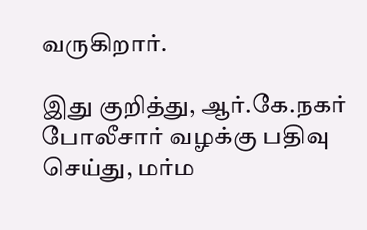வருகிறார்.

இது குறித்து, ஆர்.கே.நகர் போலீசார் வழக்கு பதிவு செய்து, மர்ம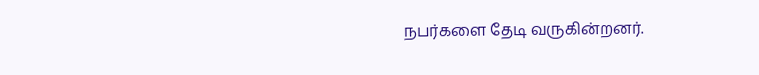நபர்களை தேடி வருகின்றனர்.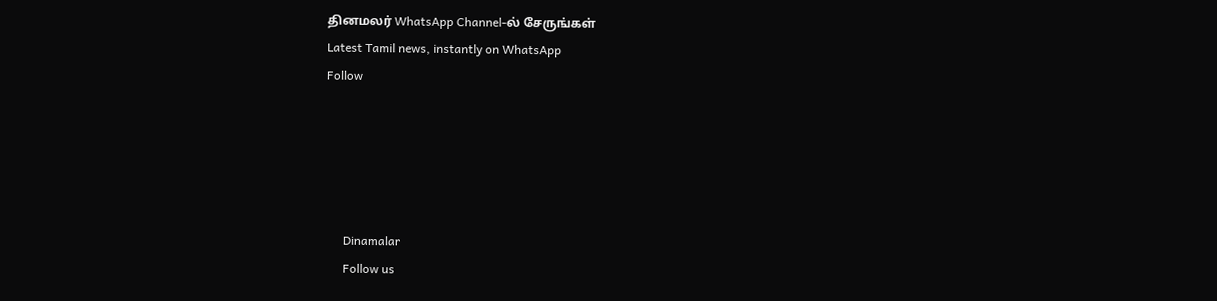தினமலர் WhatsApp Channel-ல் சேருங்கள்
Latest Tamil news, instantly on WhatsApp
Follow





      Dinamalar
      Follow us